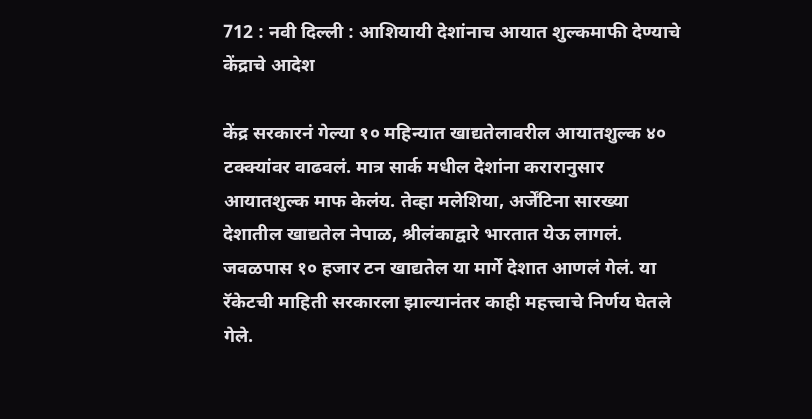712 : नवी दिल्ली : आशियायी देशांनाच आयात शुल्कमाफी देण्याचे केंद्राचे आदेश

केंद्र सरकारनं गेल्या १० महिन्यात खाद्यतेलावरील आयातशुल्क ४० टक्क्यांवर वाढवलं. मात्र सार्क मधील देशांना करारानुसार आयातशुल्क माफ केलंय. तेव्हा मलेशिया, अर्जेंटिना सारख्या देशातील खाद्यतेल नेपाळ, श्रीलंकाद्वारे भारतात येऊ लागलं. जवळपास १० हजार टन खाद्यतेल या मार्गे देशात आणलं गेलं. या रॅकेटची माहिती सरकारला झाल्यानंतर काही महत्त्वाचे निर्णय घेतले गेले.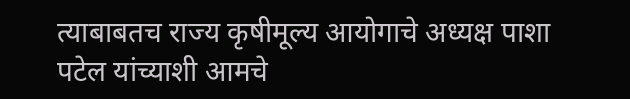त्याबाबतच राज्य कृषीमूल्य आयोगाचे अध्यक्ष पाशा पटेल यांच्याशी आमचे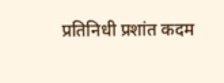प्रतिनिधी प्रशांत कदम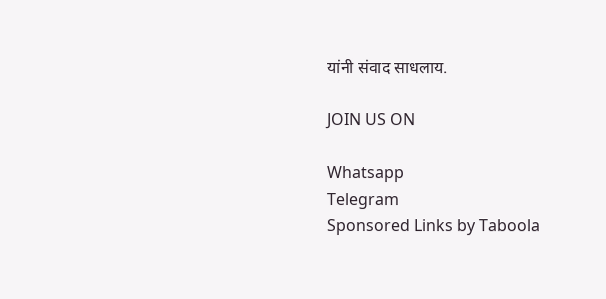यांनी संवाद साधलाय.

JOIN US ON

Whatsapp
Telegram
Sponsored Links by Taboola